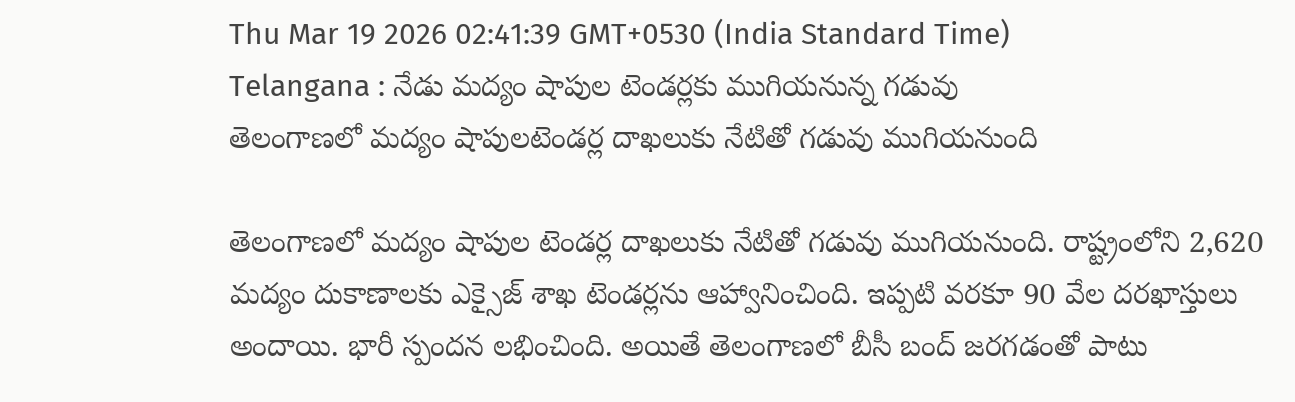Thu Mar 19 2026 02:41:39 GMT+0530 (India Standard Time)
Telangana : నేడు మద్యం షాపుల టెండర్లకు ముగియనున్న గడువు
తెలంగాణలో మద్యం షాపులటెండర్ల దాఖలుకు నేటితో గడువు ముగియనుంది

తెలంగాణలో మద్యం షాపుల టెండర్ల దాఖలుకు నేటితో గడువు ముగియనుంది. రాష్ట్రంలోని 2,620 మద్యం దుకాణాలకు ఎక్సైజ్ శాఖ టెండర్లను ఆహ్వానించింది. ఇప్పటి వరకూ 90 వేల దరఖాస్తులు అందాయి. భారీ స్పందన లభించింది. అయితే తెలంగాణలో బీసీ బంద్ జరగడంతో పాటు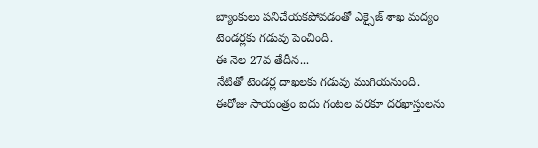బ్యాంకులు పనిచేయకపోవడంతో ఎక్సైజ్ శాఖ మద్యం టెండర్లకు గడువు పెంచింది.
ఈ నెల 27వ తేదీన...
నేటితో టెండర్ల దాఖలకు గడువు ముగియనుంది. ఈరోజు సాయంత్రం ఐదు గంటల వరకూ దరఖాస్తులను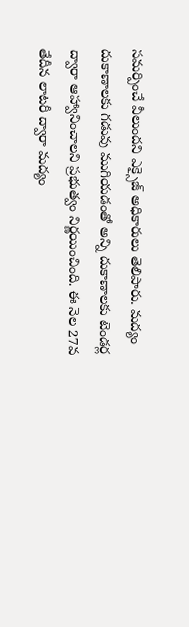సమర్పించే వీలుందని ఎక్సైజ్ అధికారులు తెలిపారు. మద్యం దుకాణాలకు గడువు ముగియడంతో అన్ని దుకాణాలకు టెండర్ల ద్వారా ఆహ్వానించాలని ప్రభుత్వం నిర్ణయించింది. ఈ నెల 27వ తేదీన లాటరీ ద్వారా మద్యం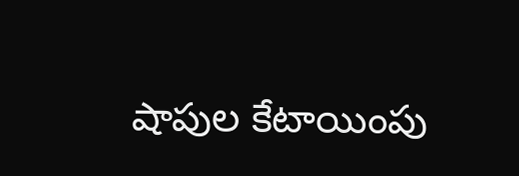షాపుల కేటాయింపు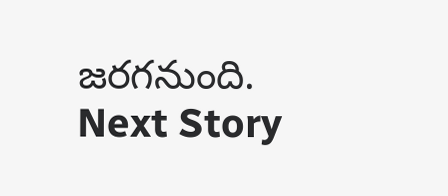జరగనుంది.
Next Story